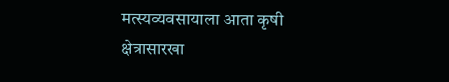मत्स्यव्यवसायाला आता कृषी क्षेत्रासारखा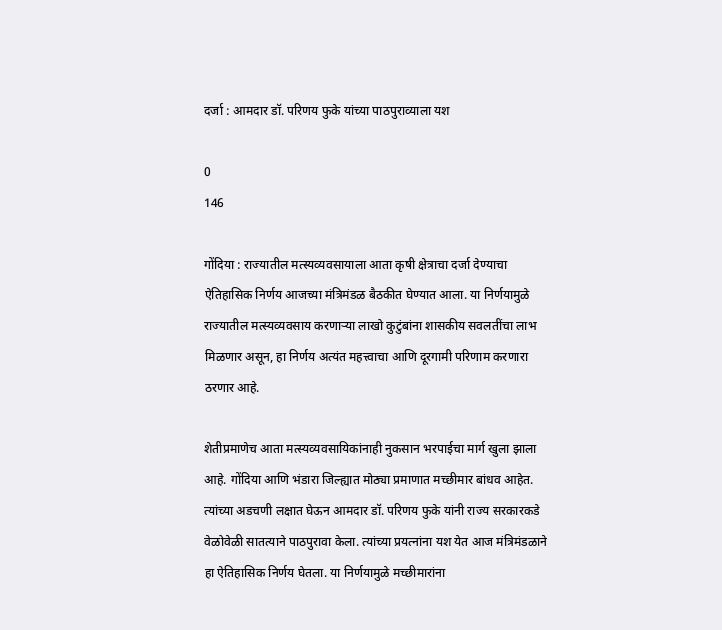दर्जा : आमदार डॉ. परिणय फुके यांच्या पाठपुराव्याला यश

0
146

गोंदिया : राज्यातील मत्स्यव्यवसायाला आता कृषी क्षेत्राचा दर्जा देण्याचा ऐतिहासिक निर्णय आजच्या मंत्रिमंडळ बैठकीत घेण्यात आला. या निर्णयामुळे राज्यातील मत्स्यव्यवसाय करणाऱ्या लाखो कुटुंबांना शासकीय सवलतींचा लाभ मिळणार असून, हा निर्णय अत्यंत महत्त्वाचा आणि दूरगामी परिणाम करणारा ठरणार आहे.

शेतीप्रमाणेच आता मत्स्यव्यवसायिकांनाही नुकसान भरपाईचा मार्ग खुला झाला आहे. गोंदिया आणि भंडारा जिल्ह्यात मोठ्या प्रमाणात मच्छीमार बांधव आहेत. त्यांच्या अडचणी लक्षात घेऊन आमदार डॉ. परिणय फुके यांनी राज्य सरकारकडे वेळोवेळी सातत्याने पाठपुरावा केला. त्यांच्या प्रयत्नांना यश येत आज मंत्रिमंडळाने हा ऐतिहासिक निर्णय घेतला. या निर्णयामुळे मच्छीमारांना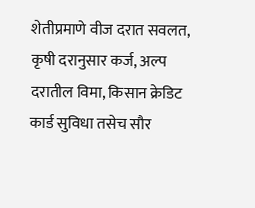शेतीप्रमाणे वीज दरात सवलत, कृषी दरानुसार कर्ज, अल्प दरातील विमा, किसान क्रेडिट कार्ड सुविधा तसेच सौर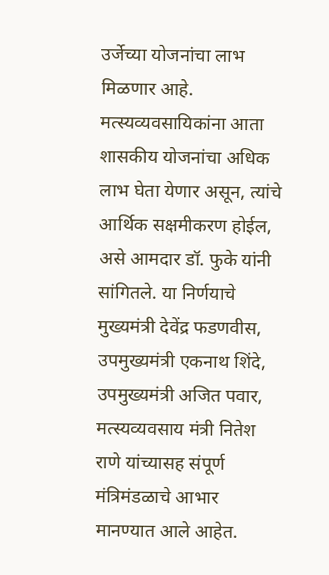उर्जेच्या योजनांचा लाभ मिळणार आहे. मत्स्यव्यवसायिकांना आता शासकीय योजनांचा अधिक लाभ घेता येणार असून, त्यांचे आर्थिक सक्षमीकरण होईल, असे आमदार डॉ. फुके यांनी सांगितले. या निर्णयाचे मुख्यमंत्री देवेंद्र फडणवीस, उपमुख्यमंत्री एकनाथ शिंदे, उपमुख्यमंत्री अजित पवार, मत्स्यव्यवसाय मंत्री नितेश राणे यांच्यासह संपूर्ण मंत्रिमंडळाचे आभार मानण्यात आले आहेत.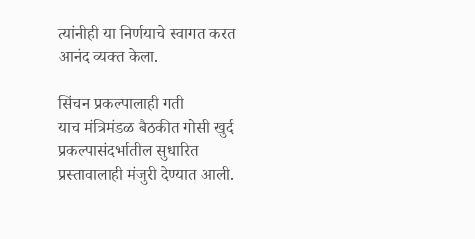त्यांनीही या निर्णयाचे स्वागत करत आनंद व्यक्त केला.

सिंचन प्रकल्पालाही गती
याच मंत्रिमंडळ बैठकीत गोसी खुर्द प्रकल्पासंदर्भातील सुधारित प्रस्तावालाही मंजुरी देण्यात आली.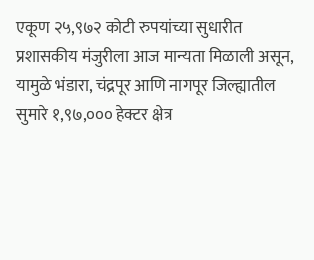एकूण २५,९७२ कोटी रुपयांच्या सुधारीत प्रशासकीय मंजुरीला आज मान्यता मिळाली असून, यामुळे भंडारा, चंद्रपूर आणि नागपूर जिल्ह्यातील सुमारे १,९७,००० हेक्टर क्षेत्र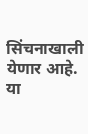सिंचनाखाली येणार आहे. या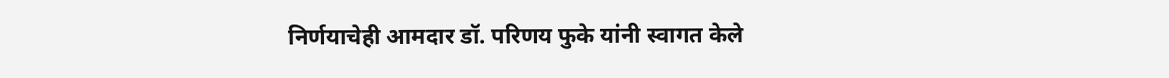निर्णयाचेही आमदार डॉ. परिणय फुके यांनी स्वागत केले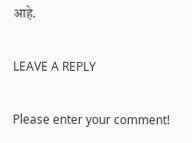आहे.

LEAVE A REPLY

Please enter your comment!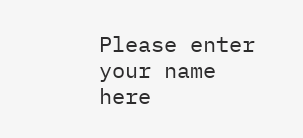Please enter your name here